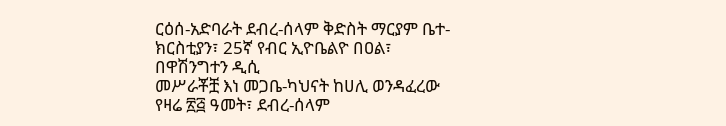ርዕሰ-አድባራት ደብረ-ሰላም ቅድስት ማርያም ቤተ-ክርስቲያን፣ 25ኛ የብር ኢዮቤልዮ በዐል፣ በዋሽንግተን ዲሲ
መሥራቾቿ እነ መጋቤ-ካህናት ከሀሊ ወንዳፈረው የዛሬ ፳፭ ዓመት፣ ደብረ-ሰላም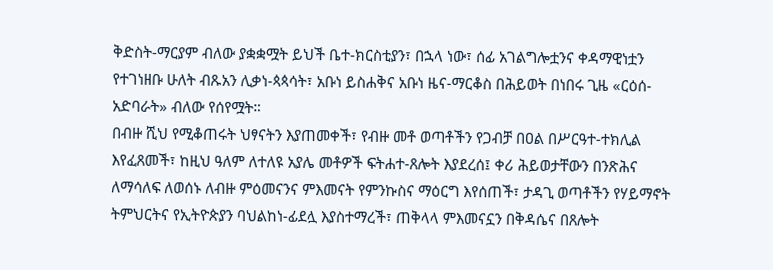ቅድስት-ማርያም ብለው ያቋቋሟት ይህች ቤተ-ክርስቲያን፣ በኋላ ነው፣ ሰፊ አገልግሎቷንና ቀዳማዊነቷን የተገነዘቡ ሁለት ብጹአን ሊቃነ-ጳጳሳት፣ አቡነ ይስሐቅና አቡነ ዜና-ማርቆስ በሕይወት በነበሩ ጊዜ «ርዕሰ-አድባራት» ብለው የሰየሟት።
በብዙ ሺህ የሚቆጠሩት ህፃናትን እያጠመቀች፣ የብዙ መቶ ወጣቶችን የጋብቻ በዐል በሥርዓተ-ተክሊል እየፈጸመች፣ ከዚህ ዓለም ለተለዩ አያሌ መቶዎች ፍትሐተ-ጸሎት እያደረሰ፤ ቀሪ ሕይወታቸውን በንጽሕና ለማሳለፍ ለወሰኑ ለብዙ ምዕመናንና ምእመናት የምንኩስና ማዕርግ እየሰጠች፣ ታዳጊ ወጣቶችን የሃይማኖት ትምህርትና የኢትዮጵያን ባህልከነ-ፊደሏ እያስተማረች፣ ጠቅላላ ምእመናኗን በቅዳሴና በጸሎት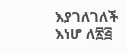እያገለገለች እነሆ ለ፳፭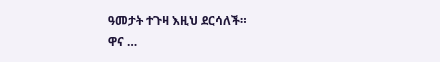ዓመታት ተጉዛ እዚህ ደርሳለች።
ዋና …